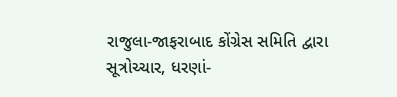રાજુલા-જાફરાબાદ કોંગ્રેસ સમિતિ દ્વારા સૂત્રોચ્ચાર, ધરણાં-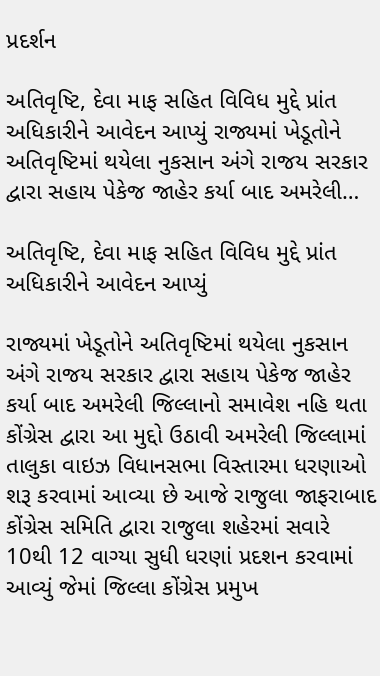પ્રદર્શન

અતિવૃષ્ટિ, દેવા માફ સહિત વિવિધ મુદ્દે પ્રાંત અધિકારીને આવેદન આપ્યું રાજ્યમાં ખેડૂતોને અતિવૃષ્ટિમાં થયેલા નુકસાન અંગે રાજય સરકાર દ્વારા સહાય પેકેજ જાહેર કર્યા બાદ અમરેલી…

અતિવૃષ્ટિ, દેવા માફ સહિત વિવિધ મુદ્દે પ્રાંત અધિકારીને આવેદન આપ્યું

રાજ્યમાં ખેડૂતોને અતિવૃષ્ટિમાં થયેલા નુકસાન અંગે રાજય સરકાર દ્વારા સહાય પેકેજ જાહેર કર્યા બાદ અમરેલી જિલ્લાનો સમાવેશ નહિ થતા કોંગ્રેસ દ્વારા આ મુદ્દો ઉઠાવી અમરેલી જિલ્લામાં તાલુકા વાઇઝ વિધાનસભા વિસ્તારમા ધરણાઓ શરૂ કરવામાં આવ્યા છે આજે રાજુલા જાફરાબાદ કોંગ્રેસ સમિતિ દ્વારા રાજુલા શહેરમાં સવારે 10થી 12 વાગ્યા સુધી ધરણાં પ્રદશન કરવામાં આવ્યું જેમાં જિલ્લા કોંગ્રેસ પ્રમુખ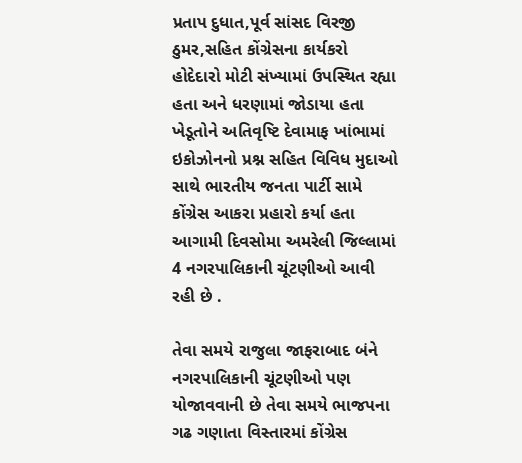પ્રતાપ દુધાત,પૂર્વ સાંસદ વિરજી ઠુમર,સહિત કોંગ્રેસના કાર્યકરો હોદેદારો મોટી સંખ્યામાં ઉપસ્થિત રહ્યા હતા અને ધરણામાં જોડાયા હતા ખેડૂતોને અતિવૃષ્ટિ દેવામાફ ખાંભામાં ઇકોઝોનનો પ્રશ્ન સહિત વિવિધ મુદાઓ સાથે ભારતીય જનતા પાર્ટી સામે કોંગ્રેસ આકરા પ્રહારો કર્યા હતા આગામી દિવસોમા અમરેલી જિલ્લામાં 4 નગરપાલિકાની ચૂંટણીઓ આવી રહી છે .

તેવા સમયે રાજુલા જાફરાબાદ બંને નગરપાલિકાની ચૂંટણીઓ પણ યોજાવવાની છે તેવા સમયે ભાજપના ગઢ ગણાતા વિસ્તારમાં કોંગ્રેસ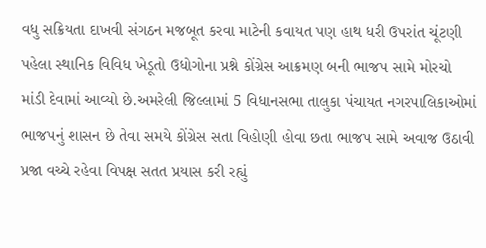વધુ સક્રિયતા દાખવી સંગઠન મજબૂત કરવા માટેની કવાયત પણ હાથ ધરી ઉપરાંત ચૂંટણી પહેલા સ્થાનિક વિવિધ ખેડૂતો ઉધોગોના પ્રશ્ને કોંગ્રેસ આક્રમણ બની ભાજપ સામે મોરચો માંડી દેવામાં આવ્યો છે.અમરેલી જિલ્લામાં 5 વિધાનસભા તાલુકા પંચાયત નગરપાલિકાઓમાં ભાજપનું શાસન છે તેવા સમયે કોંગ્રેસ સતા વિહોણી હોવા છતા ભાજપ સામે અવાજ ઉઠાવી પ્રજા વચ્ચે રહેવા વિપક્ષ સતત પ્રયાસ કરી રહ્યું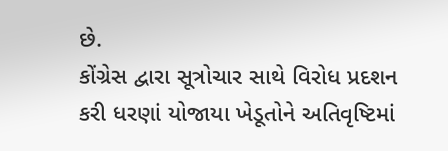છે.
કોંગ્રેસ દ્વારા સૂત્રોચાર સાથે વિરોધ પ્રદશન કરી ધરણાં યોજાયા ખેડૂતોને અતિવૃષ્ટિમાં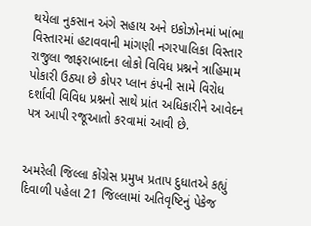થયેલા નુકસાન અંગે સહાય અને ઇકોઝોનમાં ખાંભા વિસ્તારમાં હટાવવાની માંગણી નગરપાલિકા વિસ્તાર રાજુલા જાફરાબાદના લોકો વિવિધ પ્રશ્નને ત્રાહિમામ પોકારી ઉઠ્યા છે કોપર પ્લાન કંપની સામે વિરોધ દર્શાવી વિવિધ પ્રશ્નનો સાથે પ્રાંત અધિકારીને આવેદન પત્ર આપી રજૂઆતો કરવામાં આવી છે.


અમરેલી જિલ્લા કોંગ્રેસ પ્રમુખ પ્રતાપ દુધાતએ કહ્યું દિવાળી પહેલા 21 જિલ્લામાં અતિવૃષ્ટિનું પેકેજ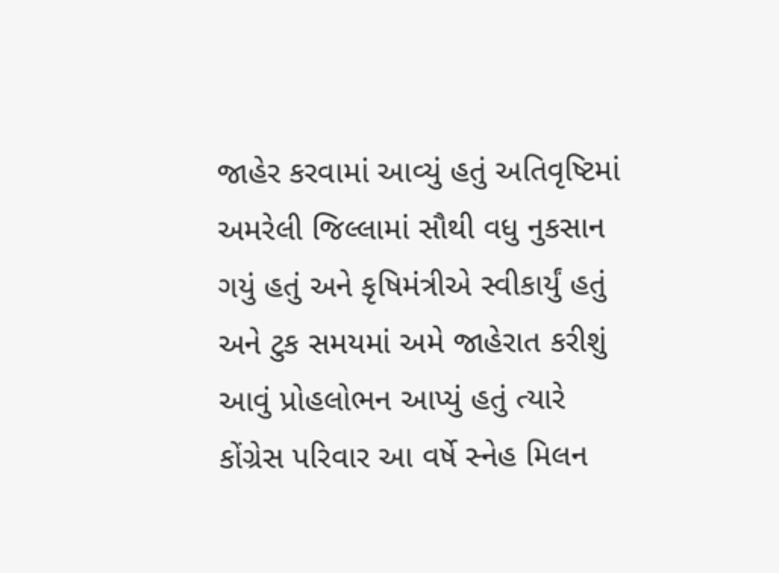જાહેર કરવામાં આવ્યું હતું અતિવૃષ્ટિમાં અમરેલી જિલ્લામાં સૌથી વધુ નુકસાન ગયું હતું અને કૃષિમંત્રીએ સ્વીકાર્યું હતું અને ટુક સમયમાં અમે જાહેરાત કરીશું આવું પ્રોહલોભન આપ્યું હતું ત્યારે કોંગ્રેસ પરિવાર આ વર્ષે સ્નેહ મિલન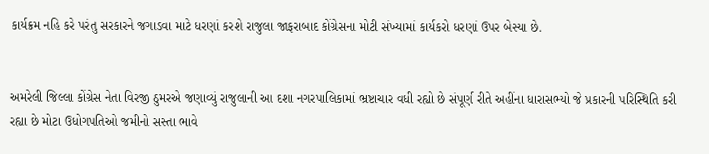કાર્યક્રમ નહિ કરે પરંતુ સરકારને જગાડવા માટે ધરણાં કરશે રાજુલા જાફરાબાદ કોંગ્રેસના મોટી સંખ્યામાં કાર્યકરો ધરણાં ઉપર બેસ્યા છે.


અમરેલી જિલ્લા કોંગ્રેસ નેતા વિરજી ઠુમરએ જણાવ્યું રાજુલાની આ દશા નગરપાલિકામાં ભ્રષ્ટાચાર વધી રહ્યો છે સંપૂર્ણ રીતે અહીંના ધારાસભ્યો જે પ્રકારની પરિસ્થિતિ કરી રહ્યા છે મોટા ઉધોગપતિઓ જમીનો સસ્તા ભાવે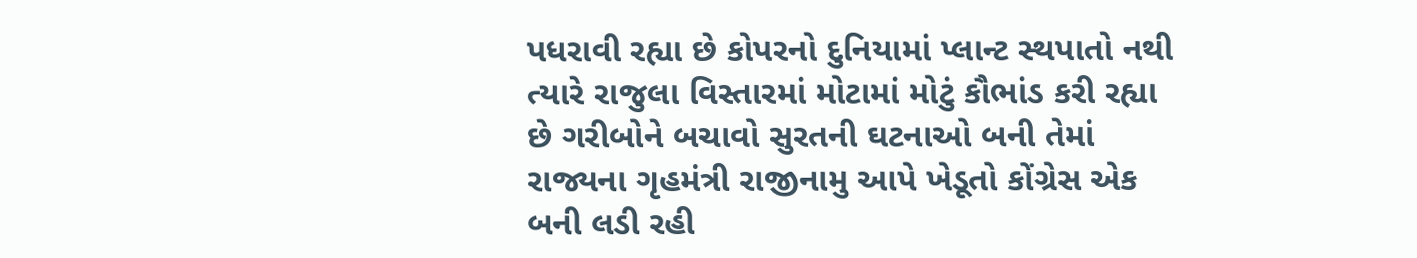પધરાવી રહ્યા છે કોપરનો દુનિયામાં પ્લાન્ટ સ્થપાતો નથી ત્યારે રાજુલા વિસ્તારમાં મોટામાં મોટું કૌભાંડ કરી રહ્યા છે ગરીબોને બચાવો સુરતની ઘટનાઓ બની તેમાં રાજ્યના ગૃહમંત્રી રાજીનામુ આપે ખેડૂતો કોંગ્રેસ એક બની લડી રહી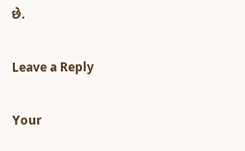છે.

Leave a Reply

Your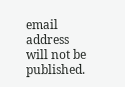email address will not be published.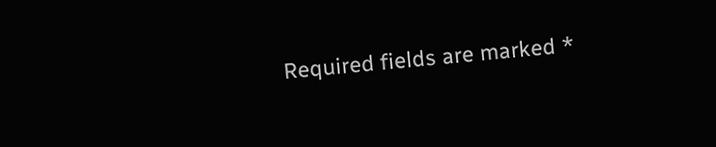Required fields are marked *